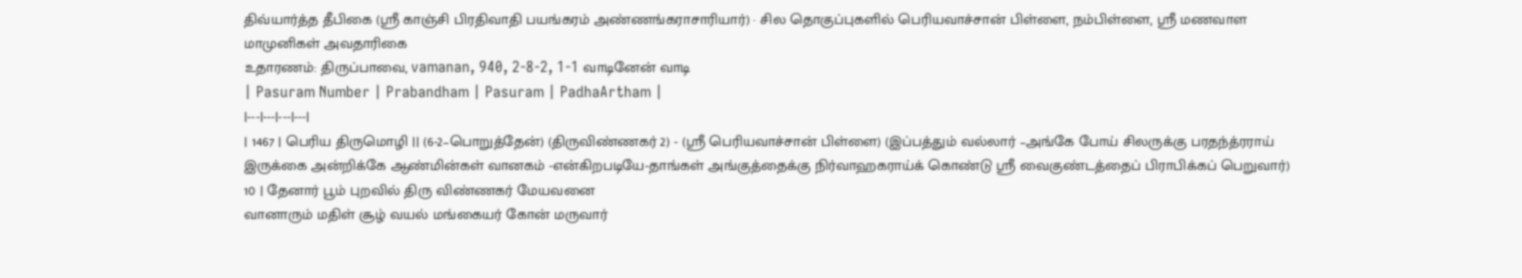திவ்யார்த்த தீபிகை (ஸ்ரீ காஞ்சி பிரதிவாதி பயங்கரம் அண்ணங்கராசாரியார்) · சில தொகுப்புகளில் பெரியவாச்சான் பிள்ளை, நம்பிள்ளை, ஸ்ரீ மணவாள மாமுனிகள் அவதாரிகை
உதாரணம்: திருப்பாவை, vamanan, 940, 2-8-2, 1-1 வாடினேன் வாடி
| Pasuram Number | Prabandham | Pasuram | PadhaArtham |
|---|---|---|---|
| 1467 | பெரிய திருமொழி || (6-2–பொறுத்தேன்) (திருவிண்ணகர் 2) - (ஸ்ரீ பெரியவாச்சான் பிள்ளை) (இப்பத்தும் வல்லார் –அங்கே போய் சிலருக்கு பரதந்த்ரராய் இருக்கை அன்றிக்கே ஆண்மின்கள் வானகம் -என்கிறபடியே-தாங்கள் அங்குத்தைக்கு நிர்வாஹகராய்க் கொண்டு ஸ்ரீ வைகுண்டத்தைப் பிராபிக்கப் பெறுவார்) 10 | தேனார் பூம் புறவில் திரு விண்ணகர் மேயவனை
வானாரும் மதிள் சூழ் வயல் மங்கையர் கோன் மருவார்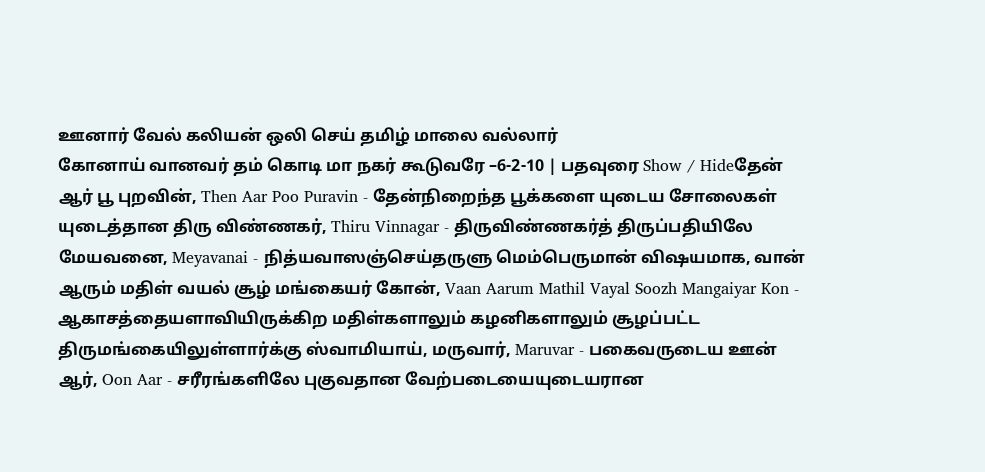ஊனார் வேல் கலியன் ஒலி செய் தமிழ் மாலை வல்லார்
கோனாய் வானவர் தம் கொடி மா நகர் கூடுவரே –6-2-10 | பதவுரை Show / Hideதேன் ஆர் பூ புறவின், Then Aar Poo Puravin - தேன்நிறைந்த பூக்களை யுடைய சோலைகள் யுடைத்தான திரு விண்ணகர், Thiru Vinnagar - திருவிண்ணகர்த் திருப்பதியிலே மேயவனை, Meyavanai - நித்யவாஸஞ்செய்தருளு மெம்பெருமான் விஷயமாக, வான் ஆரும் மதிள் வயல் சூழ் மங்கையர் கோன், Vaan Aarum Mathil Vayal Soozh Mangaiyar Kon - ஆகாசத்தையளாவியிருக்கிற மதிள்களாலும் கழனிகளாலும் சூழப்பட்ட திருமங்கையிலுள்ளார்க்கு ஸ்வாமியாய், மருவார், Maruvar - பகைவருடைய ஊன் ஆர், Oon Aar - சரீரங்களிலே புகுவதான வேற்படையையுடையரான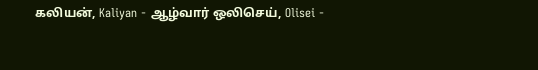கலியன், Kaliyan - ஆழ்வார் ஒலிசெய், Olisei -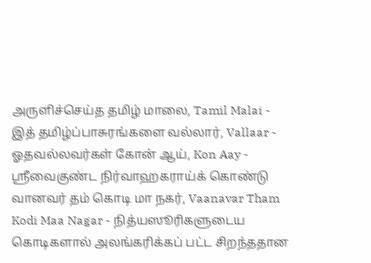அருளிச்செய்த தமிழ் மாலை, Tamil Malai - இத் தமிழ்ப்பாசுரங்களை வல்லார், Vallaar - ஓதவல்லவர்கள் கோன் ஆய், Kon Aay - ஸ்ரீவைகுண்ட நிர்வாஹகராய்க் கொண்டு வானவர் தம் கொடி மா நகர், Vaanavar Tham Kodi Maa Nagar - நித்யஸூரிகளுடைய கொடிகளால் அலங்கரிக்கப் பட்ட சிறந்ததான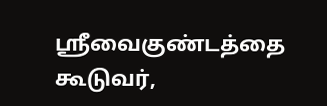ஸ்ரீவைகுண்டத்தை கூடுவர்,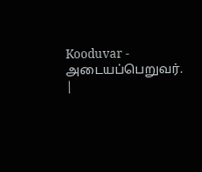Kooduvar - அடையப்பெறுவர். |